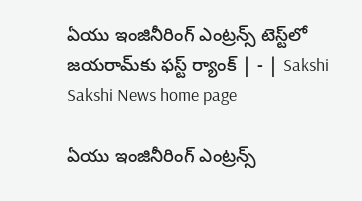ఏయు ఇంజినీరింగ్‌ ఎంట్రన్స్‌ టెస్ట్‌లో జయరామ్‌కు ఫస్ట్‌ ర్యాంక్‌ | - | Sakshi
Sakshi News home page

ఏయు ఇంజినీరింగ్‌ ఎంట్రన్స్‌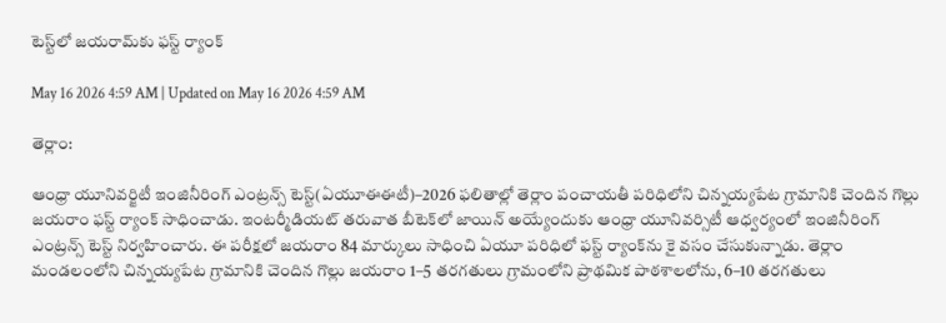టెస్ట్‌లో జయరామ్‌కు ఫస్ట్‌ ర్యాంక్‌

May 16 2026 4:59 AM | Updated on May 16 2026 4:59 AM

తెర్లాం:

ఆంధ్రా యూనివర్జిటీ ఇంజినీరింగ్‌ ఎంట్రన్స్‌ టెస్ట్‌(ఏయూఈఈటీ)–2026 ఫలితాల్లో తెర్లాం పంచాయతీ పరిధిలోని చిన్నయ్యపేట గ్రామానికి చెందిన గొల్లు జయరాం ఫస్ట్‌ ర్యాంక్‌ సాధించాడు. ఇంటర్మీడియట్‌ తరువాత బీటెక్‌లో జాయిన్‌ అయ్యేందుకు ఆంధ్రా యూనివర్సిటీ ఆధ్వర్యంలో ఇంజినీరింగ్‌ ఎంట్రన్స్‌ టెస్ట్‌ నిర్వహించారు. ఈ పరీక్షలో జయరాం 84 మార్కులు సాధించి ఏయూ పరిధిలో ఫస్ట్‌ ర్యాంక్‌ను కై వసం చేసుకున్నాడు. తెర్లాం మండలంలోని చిన్నయ్యపేట గ్రామానికి చెందిన గొల్లు జయరాం 1–5 తరగతులు గ్రామంలోని ప్రాథమిక పాఠశాలలోను, 6–10 తరగతులు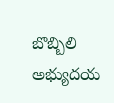బొబ్బిలి అభ్యుదయ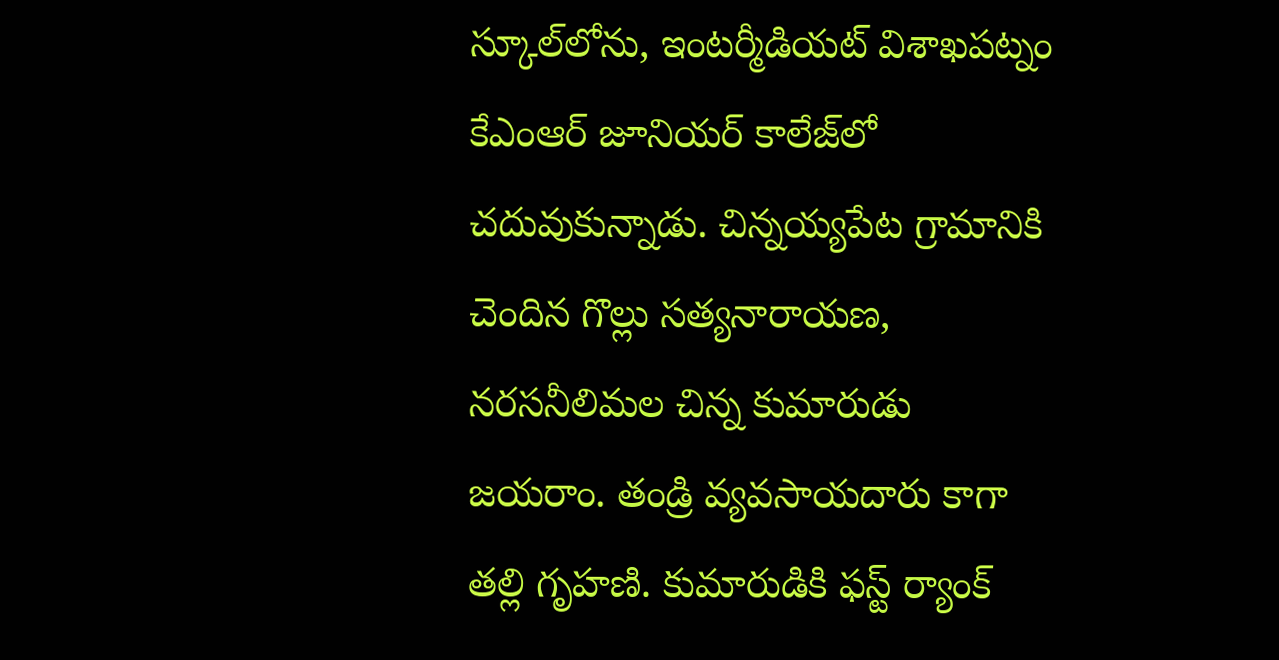స్కూల్‌లోను, ఇంటర్మీడియట్‌ విశాఖపట్నం కేఎంఆర్‌ జూనియర్‌ కాలేజ్‌లో చదువుకున్నాడు. చిన్నయ్యపేట గ్రామానికి చెందిన గొల్లు సత్యనారాయణ, నరసనీలిమల చిన్న కుమారుడు జయరాం. తండ్రి వ్యవసాయదారు కాగా తల్లి గృహణి. కుమారుడికి ఫస్ట్‌ ర్యాంక్‌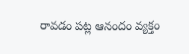రావడం పట్ల ఆనందం వ్యక్తం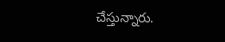చేస్తున్నారు.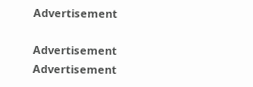Advertisement

Advertisement
Advertisement